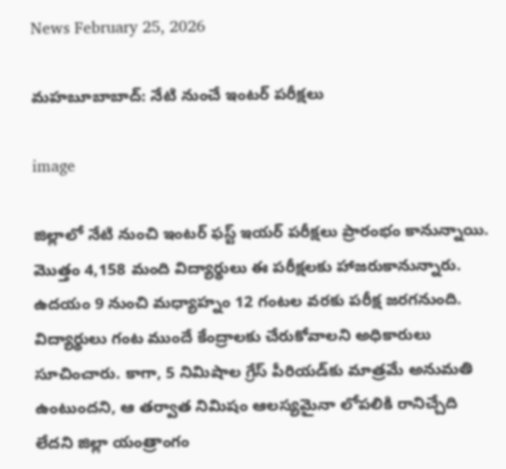News February 25, 2026

మహబూబాబాద్: నేటి నుంచే ఇంటర్ పరీక్షలు

image

జిల్లాలో నేటి నుంచి ఇంటర్ ఫస్ట్ ఇయర్ పరీక్షలు ప్రారంభం కానున్నాయి. మొత్తం 4,158 మంది విద్యార్థులు ఈ పరీక్షలకు హాజరుకానున్నారు. ఉదయం 9 నుంచి మధ్యాహ్నం 12 గంటల వరకు పరీక్ష జరగనుంది. విద్యార్థులు గంట ముందే కేంద్రాలకు చేరుకోవాలని అధికారులు సూచించారు. కాగా, 5 నిమిషాల గ్రేస్ పీరియడ్‌కు మాత్రమే అనుమతి ఉంటుందని, ఆ తర్వాత నిమిషం ఆలస్యమైనా లోపలికి రానిచ్చేది లేదని జిల్లా యంత్రాంగం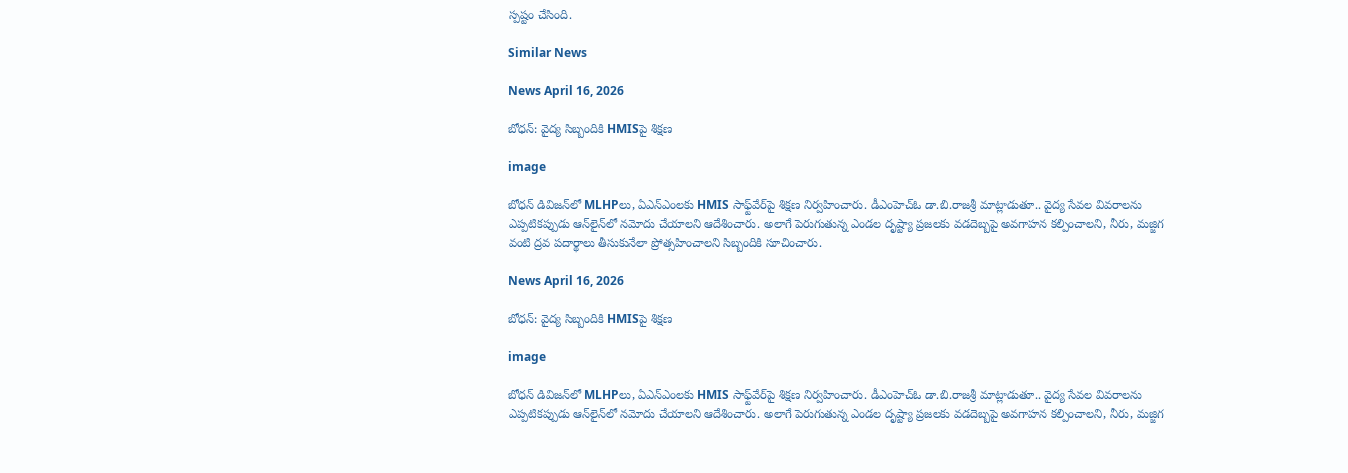స్పష్టం చేసింది.

Similar News

News April 16, 2026

బోధన్: వైద్య సిబ్బందికి HMISపై శిక్షణ

image

బోధన్ డివిజన్‌లో MLHPలు, ఏఎన్ఎంలకు HMIS సాఫ్ట్‌వేర్‌పై శిక్షణ నిర్వహించారు. డీఎంహెచ్ఓ డా.బి.రాజశ్రీ మాట్లాడుతూ.. వైద్య సేవల వివరాలను ఎప్పటికప్పుడు ఆన్‌లైన్‌లో నమోదు చేయాలని ఆదేశించారు. అలాగే పెరుగుతున్న ఎండల దృష్ట్యా ప్రజలకు వడదెబ్బపై అవగాహన కల్పించాలని, నీరు, మజ్జిగ వంటి ద్రవ పదార్థాలు తీసుకునేలా ప్రోత్సహించాలని సిబ్బందికి సూచించారు.

News April 16, 2026

బోధన్: వైద్య సిబ్బందికి HMISపై శిక్షణ

image

బోధన్ డివిజన్‌లో MLHPలు, ఏఎన్ఎంలకు HMIS సాఫ్ట్‌వేర్‌పై శిక్షణ నిర్వహించారు. డీఎంహెచ్ఓ డా.బి.రాజశ్రీ మాట్లాడుతూ.. వైద్య సేవల వివరాలను ఎప్పటికప్పుడు ఆన్‌లైన్‌లో నమోదు చేయాలని ఆదేశించారు. అలాగే పెరుగుతున్న ఎండల దృష్ట్యా ప్రజలకు వడదెబ్బపై అవగాహన కల్పించాలని, నీరు, మజ్జిగ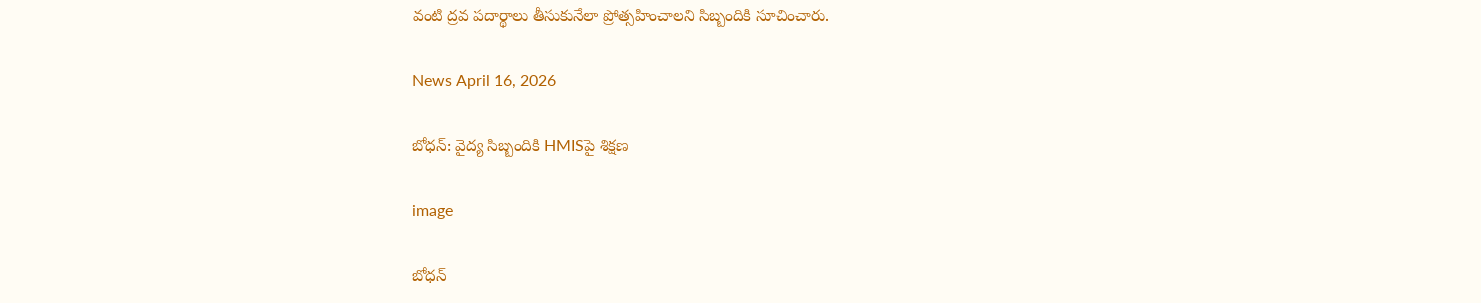వంటి ద్రవ పదార్థాలు తీసుకునేలా ప్రోత్సహించాలని సిబ్బందికి సూచించారు.

News April 16, 2026

బోధన్: వైద్య సిబ్బందికి HMISపై శిక్షణ

image

బోధన్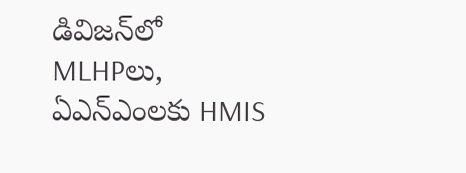డివిజన్‌లో MLHPలు, ఏఎన్ఎంలకు HMIS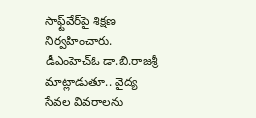సాఫ్ట్‌వేర్‌పై శిక్షణ నిర్వహించారు. డీఎంహెచ్ఓ డా.బి.రాజశ్రీ మాట్లాడుతూ.. వైద్య సేవల వివరాలను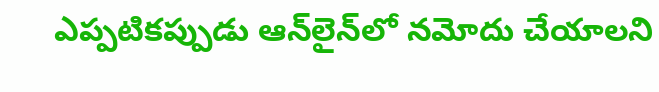ఎప్పటికప్పుడు ఆన్‌లైన్‌లో నమోదు చేయాలని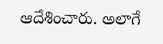ఆదేశించారు. అలాగే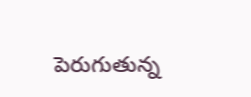పెరుగుతున్న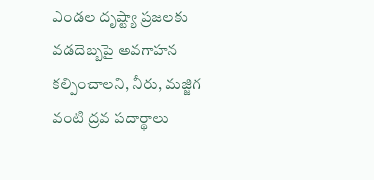ఎండల దృష్ట్యా ప్రజలకు వడదెబ్బపై అవగాహన కల్పించాలని, నీరు, మజ్జిగ వంటి ద్రవ పదార్థాలు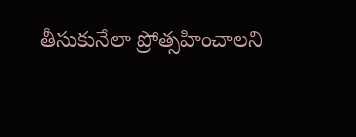తీసుకునేలా ప్రోత్సహించాలని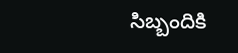సిబ్బందికి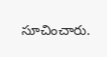సూచించారు.